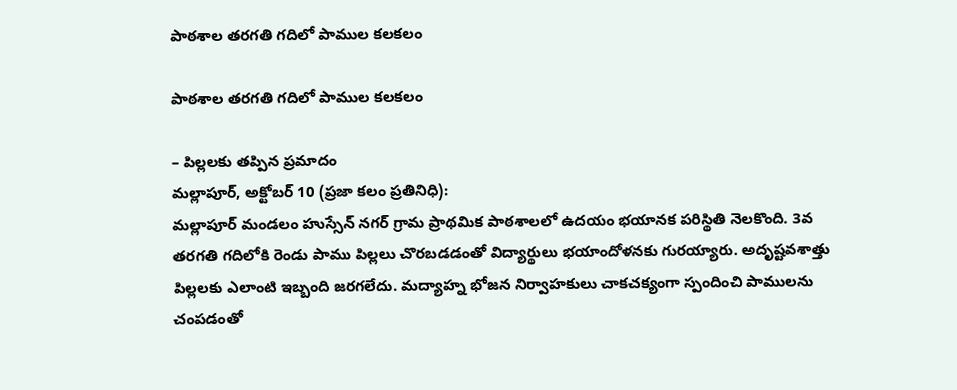పాఠశాల తరగతి గదిలో పాముల కలకలం

పాఠశాల తరగతి గదిలో పాముల కలకలం

– పిల్లలకు తప్పిన ప్రమాదం
మల్లాపూర్, అక్టోబర్ 10 (ప్రజా కలం ప్రతినిధి):
మల్లాపూర్ మండలం హుస్సేన్ నగర్ గ్రామ ప్రాథమిక పాఠశాలలో ఉదయం భయానక పరిస్థితి నెలకొంది. 3వ తరగతి గదిలోకి రెండు పాము పిల్లలు చొరబడడంతో విద్యార్థులు భయాందోళనకు గురయ్యారు. అదృష్టవశాత్తు పిల్లలకు ఎలాంటి ఇబ్బంది జరగలేదు. మద్యాహ్న భోజన నిర్వాహకులు చాకచక్యంగా స్పందించి పాములను చంపడంతో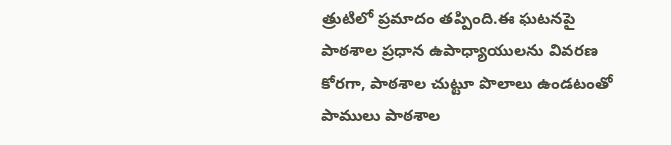త్రుటిలో ప్రమాదం తప్పింది.ఈ ఘటనపై పాఠశాల ప్రధాన ఉపాధ్యాయులను వివరణ కోరగా, పాఠశాల చుట్టూ పొలాలు ఉండటంతో పాములు పాఠశాల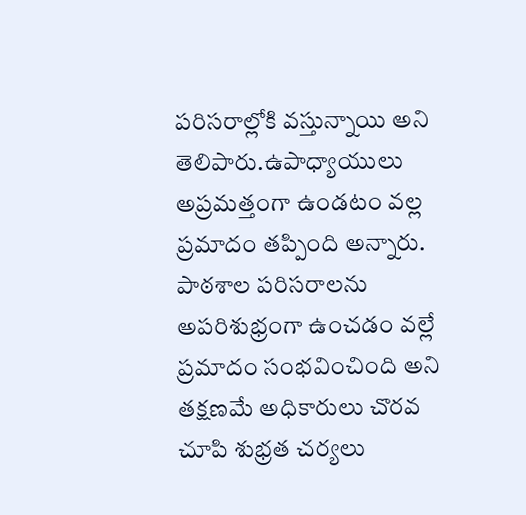పరిసరాల్లోకి వస్తున్నాయి అని తెలిపారు.ఉపాధ్యాయులు అప్రమత్తంగా ఉండటం వల్ల ప్రమాదం తప్పింది అన్నారు.
పాఠశాల పరిసరాలను అపరిశుభ్రంగా ఉంచడం వల్లే ప్రమాదం సంభవించింది అని తక్షణమే అధికారులు చొరవ చూపి శుభ్రత చర్యలు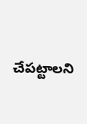చేపట్టాలని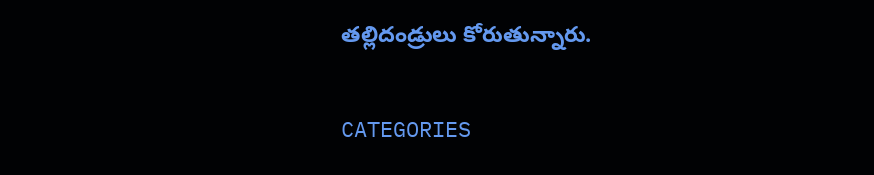తల్లిదండ్రులు కోరుతున్నారు.

CATEGORIES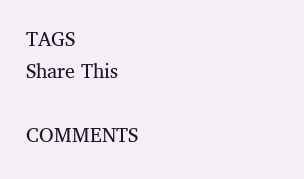TAGS
Share This

COMMENTS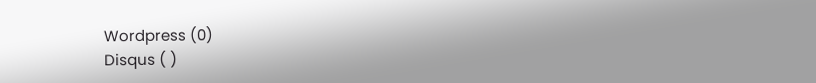Wordpress (0)
Disqus ( )